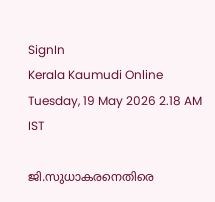SignIn
Kerala Kaumudi Online
Tuesday, 19 May 2026 2.18 AM IST

ജി.സുധാകരനെതിരെ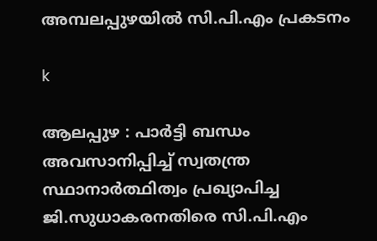അമ്പലപ്പുഴയിൽ സി.പി.എം പ്രകടനം

k

ആലപ്പുഴ : പാർട്ടി ബന്ധം അവസാനിപ്പിച്ച് സ്വതന്ത്ര സ്ഥാനാർത്ഥിത്വം പ്രഖ്യാപിച്ച ജി.സുധാകരനതിരെ സി.പി.എം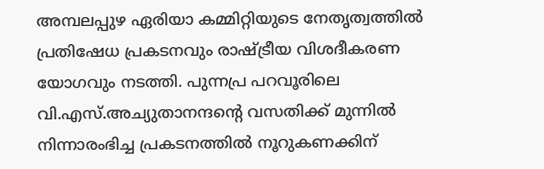അമ്പലപ്പുഴ ഏരിയാ കമ്മിറ്റിയുടെ നേതൃത്വത്തിൽ പ്രതിഷേധ പ്രകടനവും രാഷ്ട്രീയ വിശദീകരണ യോഗവും നടത്തി. പുന്നപ്ര പറവൂരിലെ വി.എസ്.അച്യുതാനന്ദന്റെ വസതിക്ക് മുന്നിൽ നിന്നാരംഭിച്ച പ്രകടനത്തിൽ നൂറുകണക്കിന്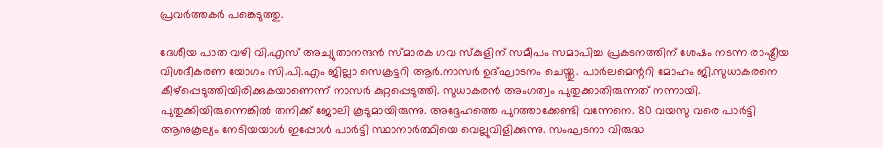പ്രവർത്തകർ പങ്കെടുത്തു.

ദേശീയ പാത വഴി വി.എസ് അച്യുതാനന്ദൻ സ്മാരക ഗവ സ്കുളിന് സമീപം സമാപിച്ച പ്രകടനത്തിന് ശേഷം നടന്ന രാഷ്ട്രീയ വിശദീകരണ യോഗം സി.പി.എം ജില്ലാ സെക്രട്ടറി ആർ.നാസർ ഉദ്ഘാടനം ചെയ്തു. പാർലമെന്ററി മോഹം ജി.സുധാകരനെ കീഴ്പ്പെടുത്തിയിരിക്കുകയാണെന്ന് നാസർ കുറ്റപ്പെടുത്തി. സുധാകരൻ അംഗത്വം പുതുക്കാതിരുന്നത് നന്നായി. പുതുക്കിയിരുന്നെങ്കിൽ തനിക്ക് ജോലി കൂടുമായിരുന്നു. അദ്ദേഹത്തെ പുറത്താക്കേണ്ടി വന്നേനെ. 80 വയസു വരെ പാർട്ടി ആനുകൂല്യം നേടിയയാൾ ഇപ്പോൾ പാർട്ടി സ്ഥാനാർത്ഥിയെ വെല്ലുവിളിക്കുന്നു. സംഘടനാ വിരുദ്ധ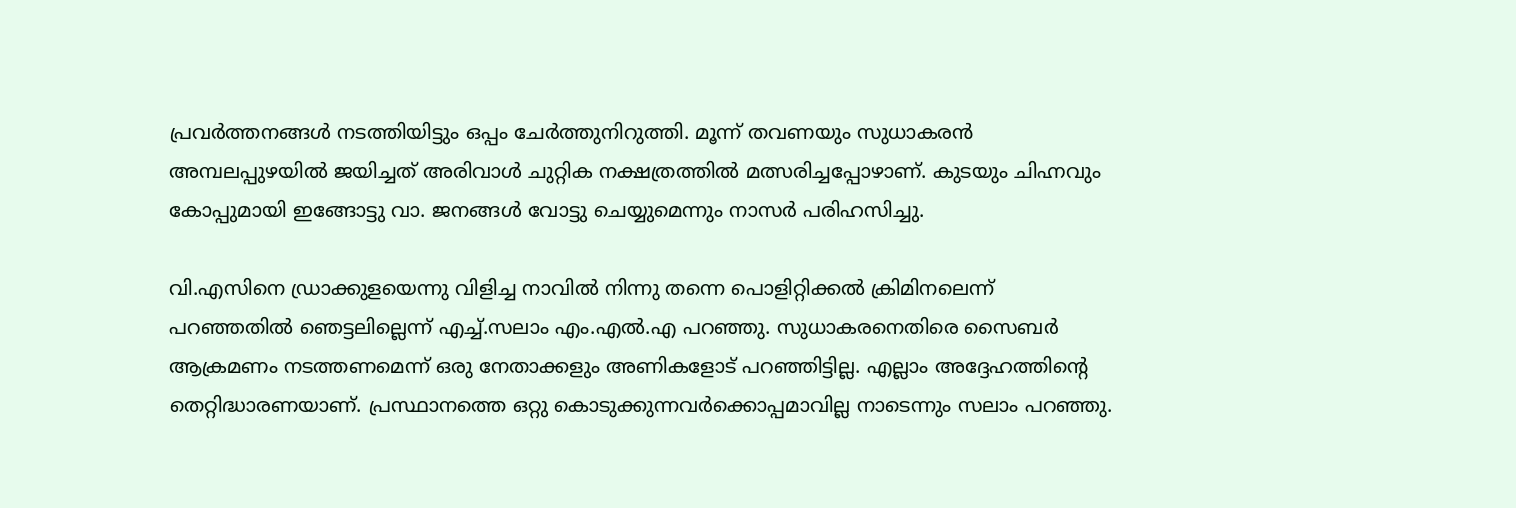പ്രവർത്തനങ്ങൾ നടത്തിയിട്ടും ഒപ്പം ചേർത്തുനിറുത്തി. മൂന്ന് തവണയും സുധാകരൻ അമ്പലപ്പുഴയിൽ ജയിച്ചത് അരിവാൾ ചുറ്റിക നക്ഷത്രത്തിൽ മത്സരിച്ചപ്പോഴാണ്. കുടയും ചിഹ്നവും കോപ്പുമായി ഇങ്ങോട്ടു വാ. ജനങ്ങൾ വോട്ടു ചെയ്യുമെന്നും നാസർ പരിഹസിച്ചു.

വി.എസിനെ ഡ്രാക്കുളയെന്നു വിളിച്ച നാവിൽ നിന്നു തന്നെ പൊളിറ്റിക്കൽ ക്രിമിനലെന്ന് പറഞ്ഞതിൽ ഞെട്ടലില്ലെന്ന് എച്ച്.സലാം എം.എൽ.എ പറഞ്ഞു. സുധാകരനെതിരെ സൈബർ ആക്രമണം നടത്തണമെന്ന് ഒരു നേതാക്കളും അണികളോട് പറഞ്ഞിട്ടില്ല. എല്ലാം അദ്ദേഹത്തിന്റെ തെറ്റിദ്ധാരണയാണ്. പ്രസ്ഥാനത്തെ ഒറ്റു കൊടുക്കുന്നവർക്കൊപ്പമാവില്ല നാടെന്നും സലാം പറഞ്ഞു.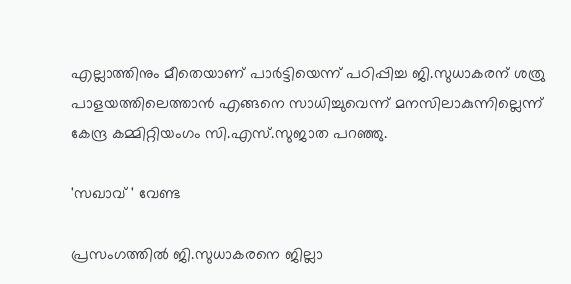എല്ലാത്തിനും മീതെയാണ് പാർട്ടിയെന്ന് പഠിപ്പിച്ച ജി.സുധാകരന് ശത്രു പാളയത്തിലെത്താൻ എങ്ങനെ സാധിച്ചുവെന്ന് മനസിലാകുന്നില്ലെന്ന് കേന്ദ്ര കമ്മിറ്റിയംഗം സി.എസ്.സുജാത പറഞ്ഞു.

'സഖാവ് ' വേണ്ട

പ്രസംഗത്തിൽ ജി.സുധാകരനെ ജില്ലാ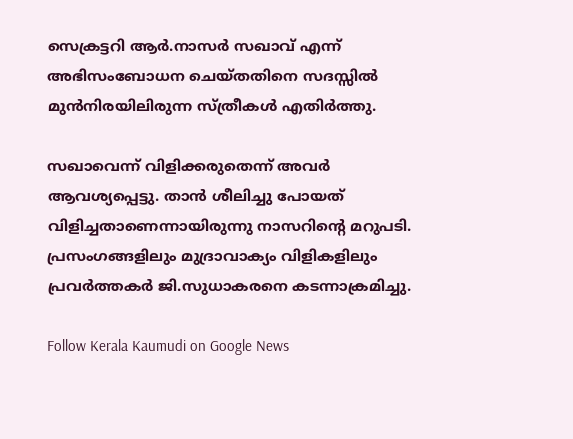സെക്രട്ടറി ആർ.നാസർ സഖാവ് എന്ന് അഭിസംബോധന ചെയ്തതിനെ സദസ്സിൽ മുൻനിരയിലിരുന്ന സ്ത്രീകൾ എതിർത്തു.

സഖാവെന്ന് വിളിക്കരുതെന്ന് അവർ ആവശ്യപ്പെട്ടു. താൻ ശീലിച്ചു പോയത് വിളിച്ചതാണെന്നായിരുന്നു നാസറിന്റെ മറുപടി. പ്രസംഗങ്ങളിലും മുദ്രാവാക്യം വിളികളിലും പ്രവർത്തകർ ജി.സുധാകരനെ കടന്നാക്രമിച്ചു.

Follow Kerala Kaumudi on Google News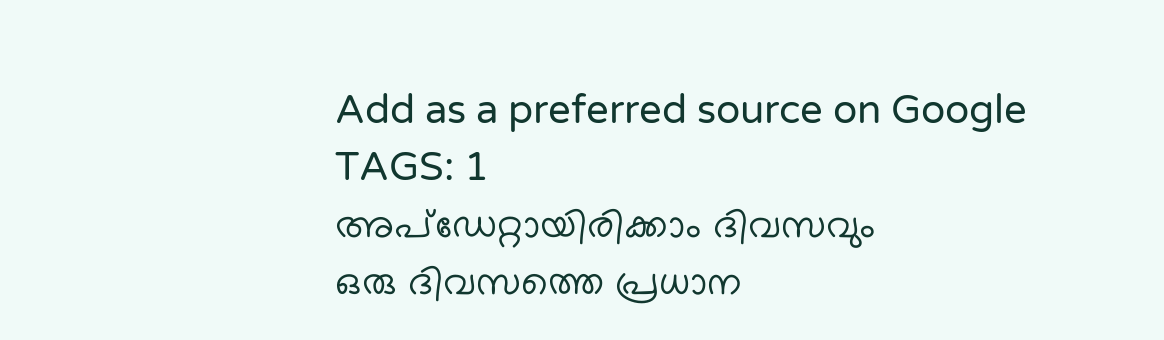Add as a preferred source on Google
TAGS: 1
അപ്ഡേറ്റായിരിക്കാം ദിവസവും
ഒരു ദിവസത്തെ പ്രധാന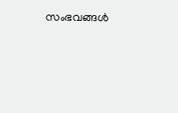സംഭവങ്ങൾ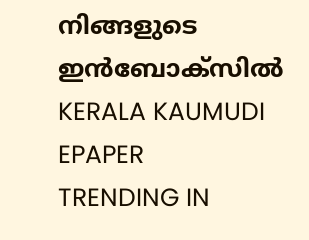നിങ്ങളുടെ ഇൻബോക്സിൽ
KERALA KAUMUDI EPAPER
TRENDING IN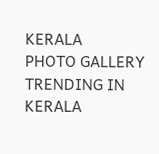KERALA
PHOTO GALLERY
TRENDING IN KERALA